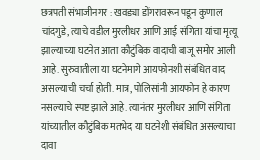छत्रपती संभाजीनगर : खवड्या डोंगरावरून पडून कुणाल चांदगुडे, त्याचे वडील मुरलीधर आणि आई संगिता यांचा मृत्यू झाल्याच्या घटनेत आता कौटुंबिक वादाची बाजू समोर आली आहे. सुरुवातीला या घटनेमागे आयफोनशी संबंधित वाद असल्याची चर्चा होती. मात्र, पोलिसांनी आयफोन हे कारण नसल्याचे स्पष्ट झाले आहे. त्यानंतर मुरलीधर आणि संगिता यांच्यातील कौटुंबिक मतभेद या घटनेशी संबंधित असल्याचा दावा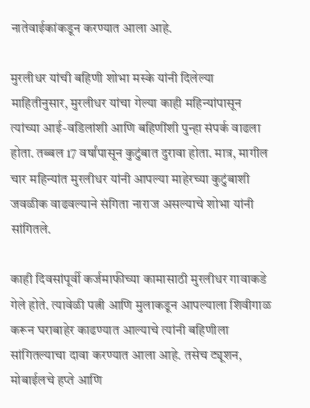नातेवाईकांकडून करण्यात आला आहे.

मुरलीधर यांची बहिणी शोभा मस्के यांनी दिलेल्या माहितीनुसार, मुरलीधर यांचा गेल्या काही महिन्यांपासून त्यांच्या आई-वडिलांशी आणि बहिणींशी पुन्हा संपर्क वाढला होता. तब्बल 17 वर्षांपासून कुटुंबात दुरावा होता. मात्र, मागील चार महिन्यांत मुरलीधर यांनी आपल्या माहेरच्या कुटुंबाशी जवळीक वाढवल्याने संगिता नाराज असल्याचे शोभा यांनी सांगितले.

काही दिवसांपूर्वी कर्जमाफीच्या कामासाठी मुरलीधर गावाकडे गेले होते. त्यावेळी पत्नी आणि मुलाकडून आपल्याला शिवीगाळ करून घराबाहेर काढण्यात आल्याचे त्यांनी बहिणीला सांगितल्याचा दावा करण्यात आला आहे. तसेच ट्यूशन, मोबाईलचे हप्ते आणि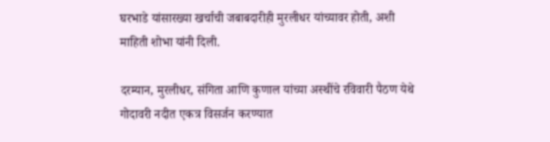घरभाडे यांसारख्या खर्चाची जबाबदारीही मुरलीधर यांच्यावर होती, अशी माहिती शोभा यांनी दिली.

दरम्यान, मुरलीधर, संगिता आणि कुणाल यांच्या अस्थींचे रविवारी पैठण येथे गोदावरी नदीत एकत्र विसर्जन करण्यात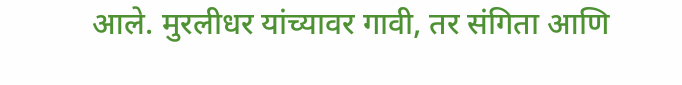आले. मुरलीधर यांच्यावर गावी, तर संगिता आणि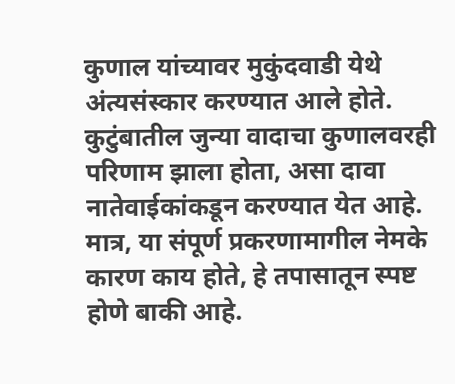कुणाल यांच्यावर मुकुंदवाडी येथे अंत्यसंस्कार करण्यात आले होते.
कुटुंबातील जुन्या वादाचा कुणालवरही परिणाम झाला होता, असा दावा नातेवाईकांकडून करण्यात येत आहे. मात्र, या संपूर्ण प्रकरणामागील नेमके कारण काय होते, हे तपासातून स्पष्ट होणे बाकी आहे.